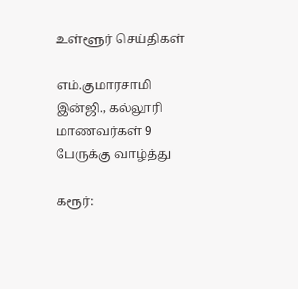உள்ளூர் செய்திகள்

எம்.குமாரசாமி இன்ஜி., கல்லூரி மாணவர்கள் 9 பேருக்கு வாழ்த்து

கரூர்: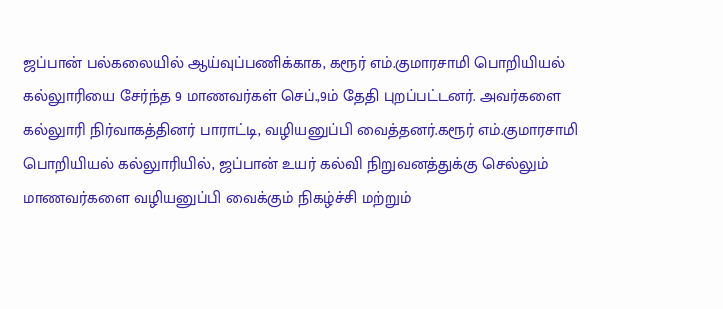ஜப்பான் பல்கலையில் ஆய்வுப்பணிக்காக, கரூர் எம்.குமாரசாமி பொறியியல் கல்லுாரியை சேர்ந்த 9 மாணவர்கள் செப்.,9ம் தேதி புறப்பட்டனர். அவர்களை கல்லுாரி நிர்வாகத்தினர் பாராட்டி, வழியனுப்பி வைத்தனர்.கரூர் எம்.குமாரசாமி பொறியியல் கல்லுாரியில், ஜப்பான் உயர் கல்வி நிறுவனத்துக்கு செல்லும் மாணவர்களை வழியனுப்பி வைக்கும் நிகழ்ச்சி மற்றும்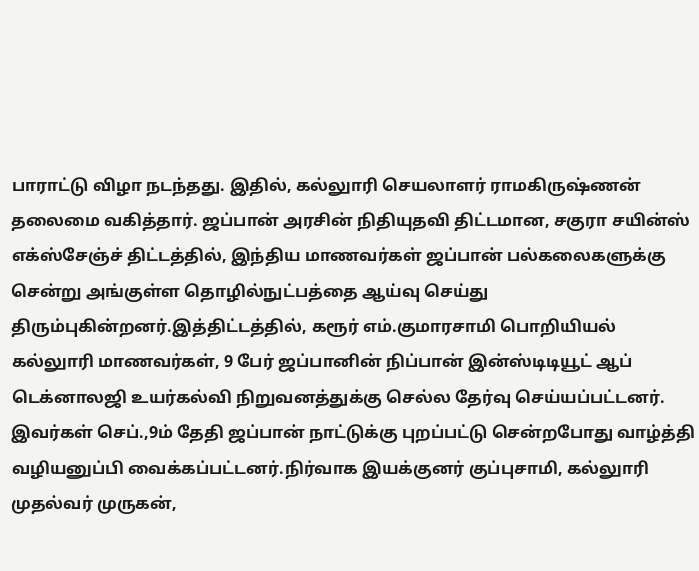பாராட்டு விழா நடந்தது. இதில், கல்லுாரி செயலாளர் ராமகிருஷ்ணன் தலைமை வகித்தார். ஜப்பான் அரசின் நிதியுதவி திட்டமான, சகுரா சயின்ஸ் எக்ஸ்சேஞ்ச் திட்டத்தில், இந்திய மாணவர்கள் ஜப்பான் பல்கலைகளுக்கு சென்று அங்குள்ள தொழில்நுட்பத்தை ஆய்வு செய்து திரும்புகின்றனர்.இத்திட்டத்தில், கரூர் எம்.குமாரசாமி பொறியியல் கல்லுாரி மாணவர்கள், 9 பேர் ஜப்பானின் நிப்பான் இன்ஸ்டிடியூட் ஆப் டெக்னாலஜி உயர்கல்வி நிறுவனத்துக்கு செல்ல தேர்வு செய்யப்பட்டனர். இவர்கள் செப்.,9ம் தேதி ஜப்பான் நாட்டுக்கு புறப்பட்டு சென்றபோது வாழ்த்தி வழியனுப்பி வைக்கப்பட்டனர்.நிர்வாக இயக்குனர் குப்புசாமி, கல்லுாரி முதல்வர் முருகன்,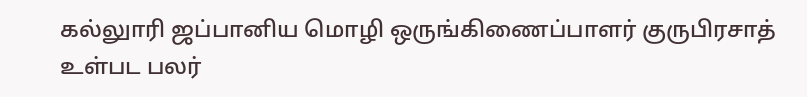கல்லுாரி ஜப்பானிய மொழி ஒருங்கிணைப்பாளர் குருபிரசாத் உள்பட பலர்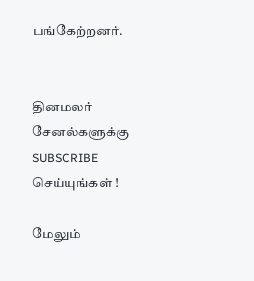பங்கேற்றனர்.


தினமலர் சேனல்களுக்கு SUBSCRIBE செய்யுங்கள் !

மேலும்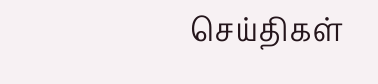செய்திகள்